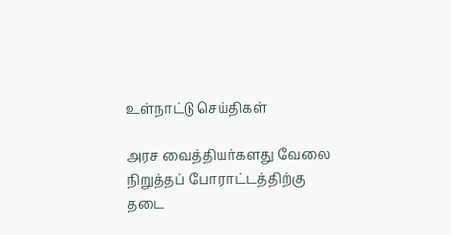உள்நாட்டு செய்திகள்

அரச வைத்தியர்களது வேலை நிறுத்தப் போராட்டத்திற்கு தடை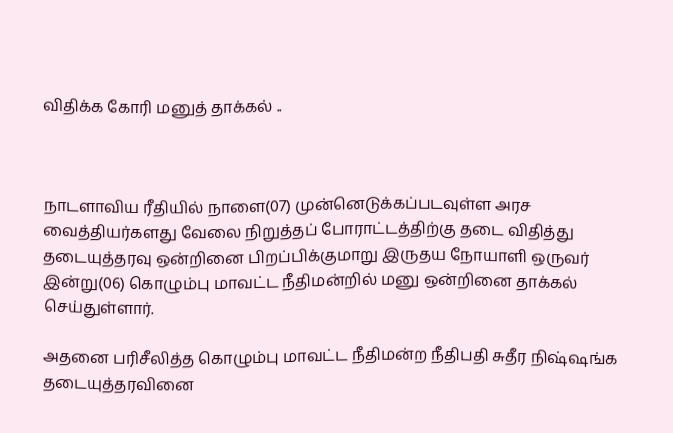விதிக்க கோரி மனுத் தாக்கல் ..



நாடளாவிய ரீதியில் நாளை(07) முன்னெடுக்கப்படவுள்ள அரச வைத்தியர்களது வேலை நிறுத்தப் போராட்டத்திற்கு தடை விதித்து தடையுத்தரவு ஒன்றினை பிறப்பிக்குமாறு இருதய நோயாளி ஒருவர் இன்று(06) கொழும்பு மாவட்ட நீதிமன்றில் மனு ஒன்றினை தாக்கல் செய்துள்ளார்.

அதனை பரிசீலித்த கொழும்பு மாவட்ட நீதிமன்ற நீதிபதி சுதீர நிஷ்ஷங்க தடையுத்தரவினை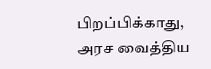பிறப்பிக்காது, அரச வைத்திய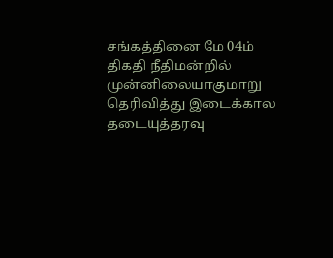சங்கத்தினை மே 04ம் திகதி நீதிமன்றில் முன்னிலையாகுமாறு தெரிவித்து இடைக்கால தடையுத்தரவு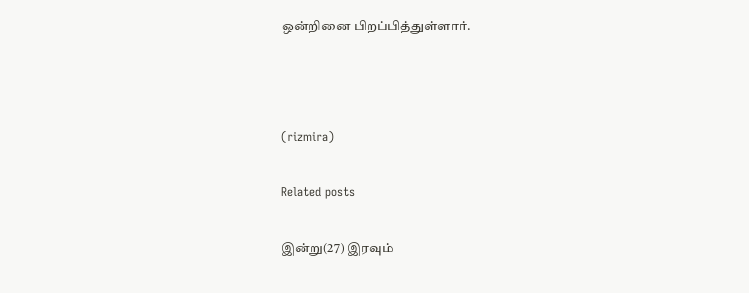ஒன்றினை பிறப்பித்துள்ளார்.



(rizmira)

Related posts

இன்று(27) இரவும்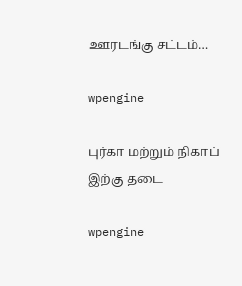ஊரடங்கு சட்டம்…

wpengine

புர்கா மற்றும் நிகாப் இற்கு தடை

wpengine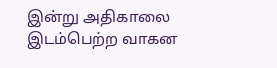இன்று அதிகாலை இடம்பெற்ற வாகன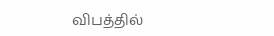விபத்தில்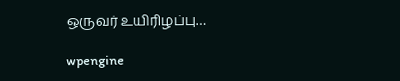ஒருவர் உயிரிழப்பு…

wpengine